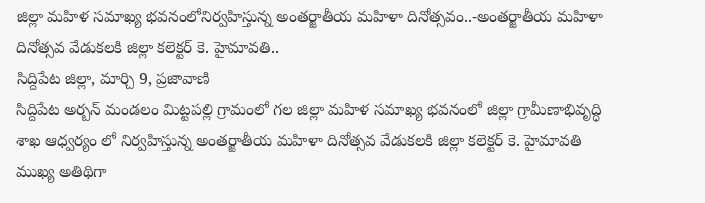జిల్లా మహిళ సమాఖ్య భవనంలోనిర్వహిస్తున్న అంతర్జాతీయ మహిళా దినోత్సవం..-అంతర్జాతీయ మహిళా దినోత్సవ వేడుకలకి జిల్లా కలెక్టర్ కె. హైమావతి..
సిద్దిపేట జిల్లా, మార్చి 9, ప్రజావాణి
సిద్దిపేట అర్బన్ మండలం మిట్టపల్లి గ్రామంలో గల జిల్లా మహిళ సమాఖ్య భవనంలో జిల్లా గ్రామీణాభివృద్ధి శాఖ ఆధ్వర్యం లో నిర్వహిస్తున్న అంతర్జాతీయ మహిళా దినోత్సవ వేడుకలకి జిల్లా కలెక్టర్ కె. హైమావతి ముఖ్య అతిథిగా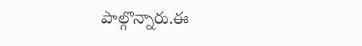పాల్గొన్నారు.ఈ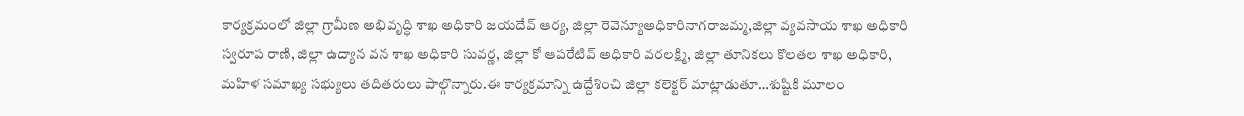కార్యక్రమంలో జిల్లా గ్రామీణ అభివృద్ధి శాఖ అధికారి జయదేవ్ ఆర్య, జిల్లా రెవెన్యూఅధికారినాగరాజమ్మ,జిల్లా వ్యవసాయ శాఖ అధికారి స్వరూప రాణి, జిల్లా ఉద్యాన వన శాఖ అధికారి సువర్ణ, జిల్లా కో ఆపరేటివ్ అధికారి వరలక్ష్మి, జిల్లా తూనికలు కొలతల శాఖ అధికారి, మహిళ సమాఖ్య సభ్యులు తదితరులు పాల్గొన్నారు.ఈ కార్యక్రమాన్ని ఉద్దేశించి జిల్లా కలెక్టర్ మాట్లాడుతూ…శుష్టికి మూలం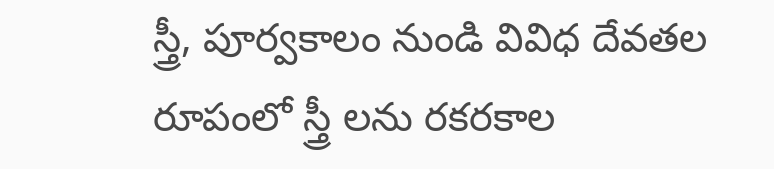స్త్రీ, పూర్వకాలం నుండి వివిధ దేవతల రూపంలో స్త్రీ లను రకరకాల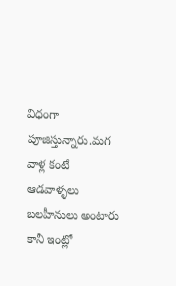విధంగా పూజిస్తున్నారు.మగ వాళ్ల కంటే ఆడవాళ్ళలు బలహీనులు అంటారు కానీ ఇంట్లో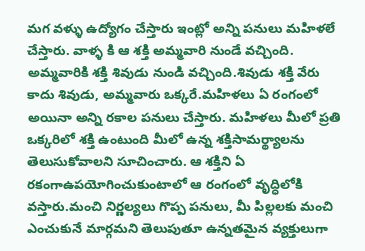మగ వళ్ళు ఉద్యోగం చేస్తారు ఇంట్లో అన్ని పనులు మహిళలే చేస్తారు. వాళ్ళ కి ఆ శక్తి అమ్మవారి నుండే వచ్చింది. అమ్మవారికి శక్తి శివుడు నుండి వచ్చింది.శివుడు శక్తి వేరు కాదు శివుడు, అమ్మవారు ఒక్కరే.మహిళలు ఏ రంగంలో అయినా అన్ని రకాల పనులు చేస్తారు. మహిళలు మీలో ప్రతి ఒక్కరిలో శక్తి ఉంటుంది మీలో ఉన్న శక్తిసామర్థ్యాలను తెలుసుకోవాలని సూచించారు. ఆ శక్తిని ఏ రకంగాఉపయోగించుకుంటాలో ఆ రంగంలో వృద్ధిలోకి వస్తారు.మంచి నిర్ణల్యలు గొప్ప పనులు, మీ పిల్లలకు మంచి ఎంచుకునే మార్గమని తెలుపుతూ ఉన్నతమైన వ్యక్తులుగా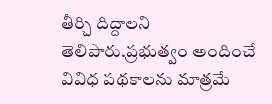తీర్చి దిద్దాలని తెలిపారు.ప్రభుత్వం అందించే వివిధ పథకాలను మాత్రమే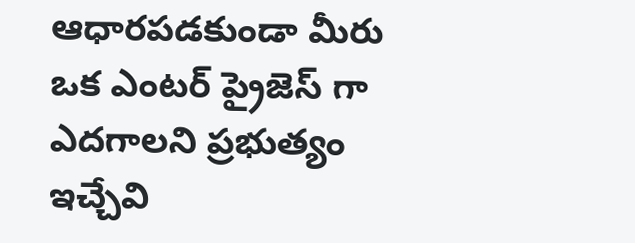ఆధారపడకుండా మీరు ఒక ఎంటర్ ప్రైజెస్ గా ఎదగాలని ప్రభుత్యం ఇచ్చేవి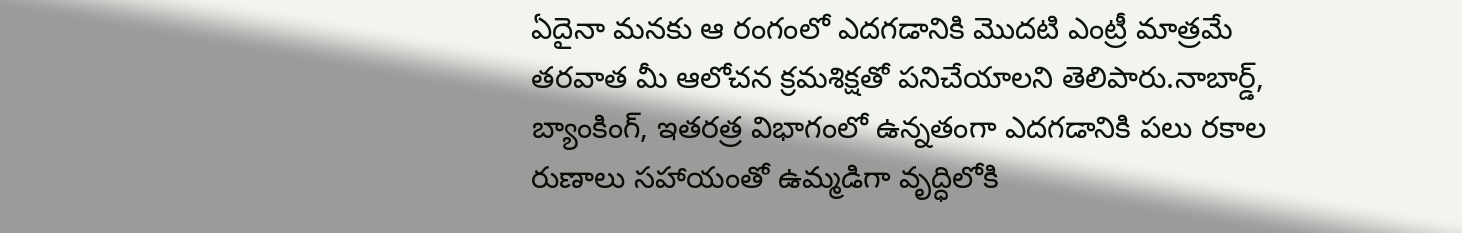ఏదైనా మనకు ఆ రంగంలో ఎదగడానికి మొదటి ఎంట్రీ మాత్రమే తరవాత మీ ఆలోచన క్రమశిక్షతో పనిచేయాలని తెలిపారు.నాబార్డ్, బ్యాంకింగ్, ఇతరత్ర విభాగంలో ఉన్నతంగా ఎదగడానికి పలు రకాల రుణాలు సహాయంతో ఉమ్మడిగా వృద్ధిలోకి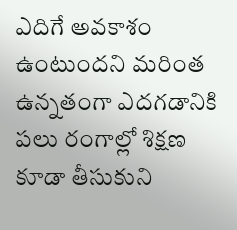ఎదిగే అవకాశం ఉంటుందని మరింత ఉన్నతంగా ఎదగడానికి పలు రంగాల్లో శిక్షణ కూడా తీసుకుని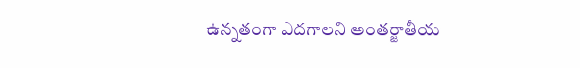ఉన్నతంగా ఎదగాలని అంతర్జాతీయ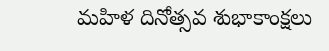మహిళ దినోత్సవ శుభాకాంక్షలు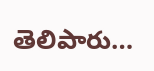తెలిపారు…